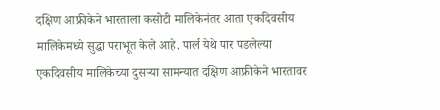दक्षिण आफ्रीकेने भारताला कसोटी मालिकेनंतर आता एकदिवसीय मालिकेमध्ये सुद्धा पराभूत केले आहे. पार्ल येथे पार पडलेल्या एकदिवसीय मालिकेच्या दुसऱ्या सामन्यात दक्षिण आफ्रीकेने भारतावर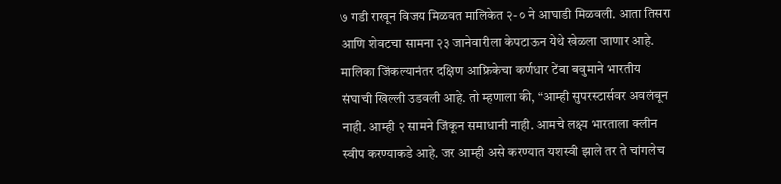७ गडी राखून विजय मिळवत मालिकेत २-० ने आघाडी मिळवली. आता तिसरा आणि शेवटचा सामना २३ जानेवारीला केपटाऊन येथे खेळला जाणार आहे.
मालिका जिंकल्यानंतर दक्षिण आफ्रिकेचा कर्णधार टेंबा बवुमाने भारतीय संघाची खिल्ली उडवली आहे. तो म्हणाला की, “आम्ही सुपरस्टार्सवर अवलंबून नाही. आम्ही २ सामने जिंकून समाधानी नाही. आमचे लक्ष्य भारताला क्लीन स्वीप करण्याकडे आहे. जर आम्ही असे करण्यात यशस्वी झाले तर ते चांगलेच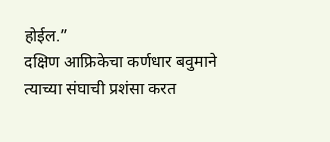होईल.”
दक्षिण आफ्रिकेचा कर्णधार बवुमाने त्याच्या संघाची प्रशंसा करत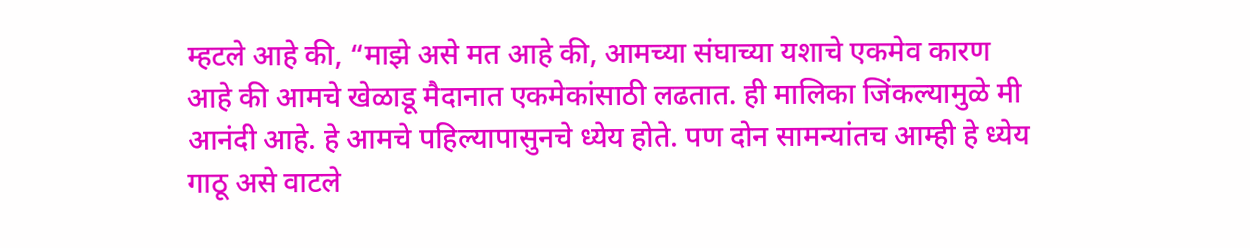म्हटले आहे की, “माझे असे मत आहे की, आमच्या संघाच्या यशाचे एकमेव कारण आहे की आमचे खेळाडू मैदानात एकमेकांसाठी लढतात. ही मालिका जिंकल्यामुळे मी आनंदी आहे. हे आमचे पहिल्यापासुनचे ध्येय होते. पण दोन सामन्यांतच आम्ही हे ध्येय गाठू असे वाटले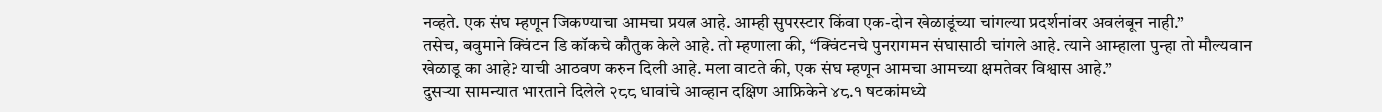नव्हते. एक संघ म्हणून जिकण्याचा आमचा प्रयत्न आहे. आम्ही सुपरस्टार किंवा एक-दोन खेळाडूंच्या चांगल्या प्रदर्शनांवर अवलंबून नाही.”
तसेच, बवुमाने क्विंटन डि कॉकचे कौतुक केले आहे. तो म्हणाला की, “क्विंटनचे पुनरागमन संघासाठी चांगले आहे. त्याने आम्हाला पुन्हा तो मौल्यवान खेळाडू का आहे? याची आठवण करुन दिली आहे. मला वाटते की, एक संघ म्हणून आमचा आमच्या क्षमतेवर विश्वास आहे.”
दुसऱ्या सामन्यात भारताने दिलेले २८८ धावांचे आव्हान दक्षिण आफ्रिकेने ४८.१ षटकांमध्ये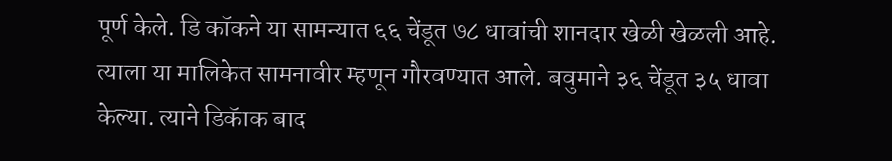पूर्ण केले. डि कॉकने या सामन्यात ६६ चेंडूत ७८ धावांची शानदार खेळी खेळली आहे. त्याला या मालिकेत सामनावीर म्हणून गौरवण्यात आले. बवुमाने ३६ चेंडूत ३५ धावा केल्या. त्याने डिकॅाक बाद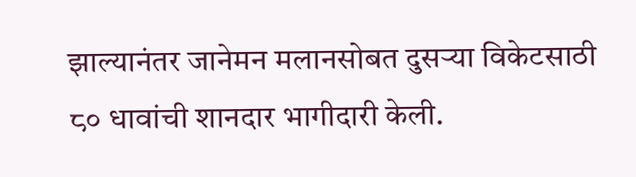झाल्यानंतर जानेमन मलानसोबत दुसऱ्या विकेटसाठी ८० धावांची शानदार भागीदारी केली.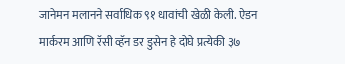जानेमन मलानने सर्वाधिक ९१ धावांची खेळी केली. ऐडन मार्करम आणि रॅसी व्हॅन डर डुसेन हे दोघे प्रत्येकी ३७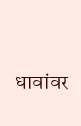धावांवर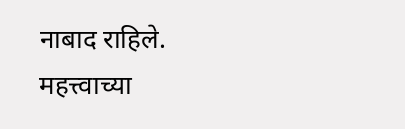नाबाद राहिले.
महत्त्वाच्या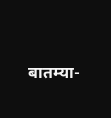बातम्या-